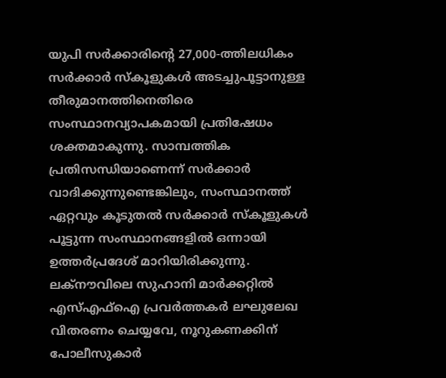യുപി സർക്കാരിന്റെ 27,000-ത്തിലധികം സർക്കാർ സ്കൂളുകൾ അടച്ചുപൂട്ടാനുള്ള തീരുമാനത്തിനെതിരെ സംസ്ഥാനവ്യാപകമായി പ്രതിഷേധം ശക്തമാകുന്നു. സാമ്പത്തിക പ്രതിസന്ധിയാണെന്ന് സർക്കാർ വാദിക്കുന്നുണ്ടെങ്കിലും, സംസ്ഥാനത്ത് ഏറ്റവും കൂടുതൽ സർക്കാർ സ്കൂളുകൾ പൂട്ടുന്ന സംസ്ഥാനങ്ങളിൽ ഒന്നായി ഉത്തർപ്രദേശ് മാറിയിരിക്കുന്നു.
ലക്നൗവിലെ സുഹാനി മാർക്കറ്റിൽ എസ്എഫ്ഐ പ്രവർത്തകർ ലഘുലേഖ വിതരണം ചെയ്യവേ, നൂറുകണക്കിന് പോലീസുകാർ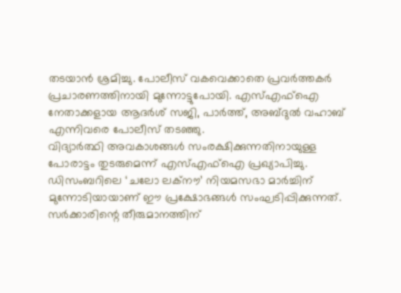തടയാൻ ശ്രമിച്ചു. പോലീസ് വകവെക്കാതെ പ്രവർത്തകർ പ്രചാരണത്തിനായി മുന്നോട്ടുപോയി. എസ്എഫ്ഐ നേതാക്കളായ ആദർശ് സജി, പാർത്ത്, അബ്ദുൽ വഹാബ് എന്നിവരെ പോലീസ് തടഞ്ഞു.
വിദ്യാർത്ഥി അവകാശങ്ങൾ സംരക്ഷിക്കുന്നതിനായുള്ള പോരാട്ടം തുടരുമെന്ന് എസ്എഫ്ഐ പ്രഖ്യാപിച്ചു. ഡിസംബറിലെ ‘ചലോ ലക്നൗ’ നിയമസഭാ മാർച്ചിന് മുന്നോടിയായാണ് ഈ പ്രക്ഷോഭങ്ങൾ സംഘടിപ്പിക്കുന്നത്. സർക്കാരിന്റെ തീരുമാനത്തിന്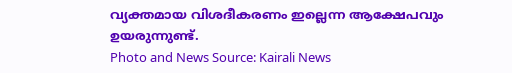വ്യക്തമായ വിശദീകരണം ഇല്ലെന്ന ആക്ഷേപവും ഉയരുന്നുണ്ട്.
Photo and News Source: Kairali News